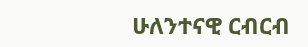ሁለንተናዊ ርብርብ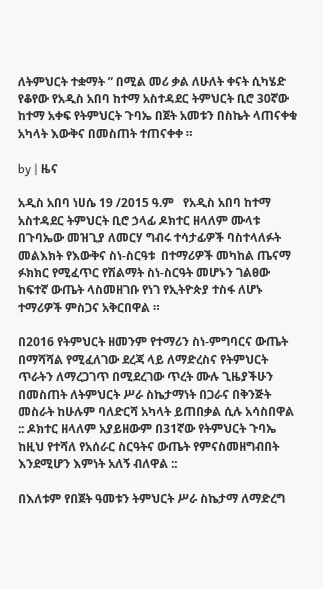ለትምህርት ተቋማት ” በሚል መሪ ቃል ለሁለት ቀናት ሲካሄድ የቆየው የአዲስ አበባ ከተማ አስተዳደር ትምህርት ቢሮ 30ኛው ከተማ አቀፍ የትምህርት ጉባኤ በጀት አመቱን በስኬት ላጠናቀቁ አካላት እውቅና በመስጠት ተጠናቀቀ ።

by | ዜና

አዲስ አበባ ነሀሴ 19 /2015 ዓ.ም   የአዲስ አበባ ከተማ አስተዳደር ትምህርት ቢሮ ኃላፊ ዶክተር ዘላለም ሙላቱ በጉባኤው መዝጊያ ለመርሃ ግብሩ ተሳታፊዎች ባስተላለፉት መልእክት የእውቅና ስነ-ስርዓቱ  በተማሪዎች መካከል ጤናማ ፉክክር የሚፈጥር የሽልማት ስነ-ስርዓት መሆኑን ገልፀው ከፍተኛ ውጤት ላስመዘገቡ የነገ የኢትዮጵያ ተስፋ ለሆኑ ተማሪዎች ምስጋና አቅርበዋል ።

በ2016 የትምህርት ዘመንም የተማሪን ስነ-ምግባርና ውጤት በማሻሻል የሚፈለገው ደረጃ ላይ ለማድረስና የትምህርት ጥራትን ለማረጋገጥ በሚደረገው ጥረት ሙሉ ጊዜያችሁን በመስጠት ለትምህርት ሥራ ስኬታማነት በጋራና በቅንጅት መስራት ከሁሉም ባለድርሻ አካላት ይጠበቃል ሲሉ አሳስበዋል :: ዶክተር ዘላለም አያይዘውም በ31ኛው የትምህርት ጉባኤ ከዚህ የተሻለ የአሰራር ስርዓትና ውጤት የምናስመዘግብበት እንደሚሆን እምነት አለኝ ብለዋል ::

በእለቱም የበጀት ዓመቱን ትምህርት ሥራ ስኬታማ ለማድረግ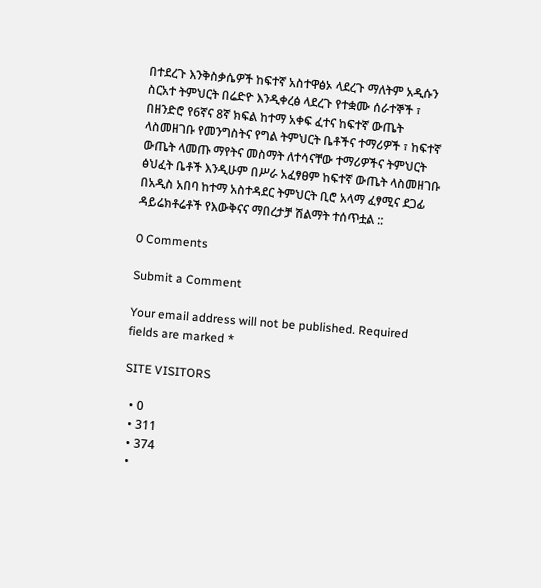በተደረጉ እንቅስቃሴዎች ከፍተኛ አስተዋፅኦ ላደረጉ ማለትም አዲሱን ስርአተ ትምህርት በሬድዮ እንዲቀረፅ ላደረጉ የተቋሙ ሰራተኞች ፣ በዘንድሮ የ6ኛና 8ኛ ክፍል ከተማ አቀፍ ፈተና ከፍተኛ ውጤት ላስመዘገቡ የመንግስትና የግል ትምህርት ቤቶችና ተማሪዎች ፣ ከፍተኛ ውጤት ላመጡ ማየትና መስማት ለተሳናቸው ተማሪዎችና ትምህርት ፅህፈት ቤቶች እንዲሁም በሥራ አፈፃፀም ከፍተኛ ውጤት ላስመዘገቡ በአዲስ አበባ ከተማ አስተዳደር ትምህርት ቢሮ አላማ ፈፃሚና ደጋፊ ዳይሬክቶሬቶች የእውቅናና ማበረታቻ ሽልማት ተሰጥቷል ::

0 Comments

Submit a Comment

Your email address will not be published. Required fields are marked *

SITE VISITORS

  • 0
  • 311
  • 374
  •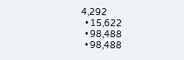4,292
  • 15,622
  • 98,488
  • 98,488